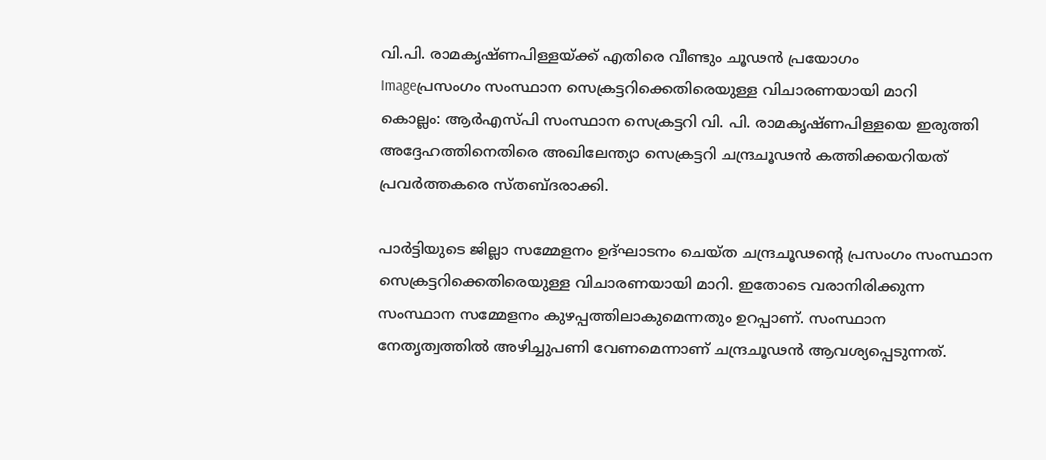വി.പി. രാമകൃഷ്ണപിള്ളയ്ക്ക് എതിരെ വീണ്ടും ചൂഢന്‍ പ്രയോഗം
Imageപ്രസംഗം സംസ്ഥാന സെക്രട്ടറിക്കെതിരെയുള്ള വിചാരണയായി മാറി
കൊല്ലം: ആര്‍എസ്പി സംസ്ഥാന സെക്രട്ടറി വി. പി. രാമകൃഷ്ണപിള്ളയെ ഇരുത്തി അദ്ദേഹത്തിനെതിരെ അഖിലേന്ത്യാ സെക്രട്ടറി ചന്ദ്രചൂഢന്‍ കത്തിക്കയറിയത് പ്രവര്‍ത്തകരെ സ്തബ്ദരാക്കി.

പാര്‍ട്ടിയുടെ ജില്ലാ സമ്മേളനം ഉദ്ഘാടനം ചെയ്ത ചന്ദ്രചൂഢന്റെ പ്രസംഗം സംസ്ഥാന സെക്രട്ടറിക്കെതിരെയുള്ള വിചാരണയായി മാറി. ഇതോടെ വരാനിരിക്കുന്ന സംസ്ഥാന സമ്മേളനം കുഴപ്പത്തിലാകുമെന്നതും ഉറപ്പാണ്. സംസ്ഥാന നേതൃത്വത്തില്‍ അഴിച്ചുപണി വേണമെന്നാണ് ചന്ദ്രചൂഢന്‍ ആവശ്യപ്പെടുന്നത്.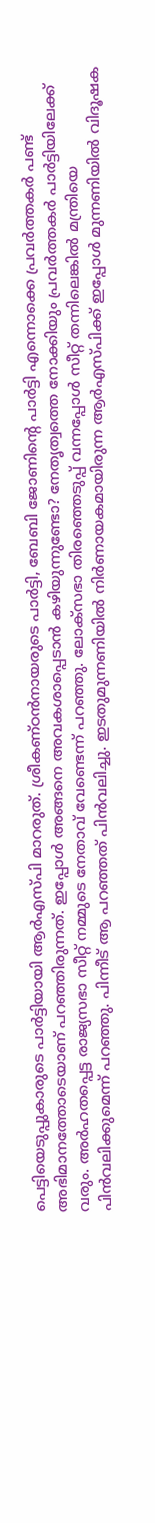പെട്ടിയെടുപ്പുകാരുടെ പാര്‍ട്ടിയായി ആര്‍എസ്പി മാറരുത്. ശ്രീകണ്ഠന്‍നായരുടെ പാര്‍ട്ടി, ബേബി ജോണിന്റെ പാര്‍ട്ടി എന്നൊക്കെ പ്രവര്‍ത്തകര്‍ പണ്ട് അഭിമാനത്തോടെയാണ് പറഞ്ഞിരുന്നത്. ഇപ്പോള്‍ അങ്ങനെ അവകശാപ്പെടാന്‍ കഴിയുന്നുണ്ടോ? നേതൃത്വത്തെ നോക്കിയും പ്രവര്‍ത്തകര്‍ പാര്‍ട്ടിയിലേക്ക് വരും. അര്‍ഹതപ്പെട്ട രാജ്യസഭാ സീറ്റ് നമ്മുടെ നേതാവ് വേണ്ടെന്ന് പറഞ്ഞു. ലോക്‌സഭാ തിരഞ്ഞെടുപ്പ് വന്നപ്പോള്‍ സീറ്റ് തന്നിലെങ്കില്‍ മന്ത്രിയെ പിന്‍വലിക്കുമെന്ന് പറഞ്ഞു. പിന്നീട് ആ പറഞ്ഞത് പിന്‍വലിച്ചു. ഇടതുമുന്നണിയില്‍ നിര്‍ണായകമായിരുന്ന ആര്‍എസ്പിക്ക് ഇപ്പോള്‍ മുന്നണിയില്‍ വിദൂഷക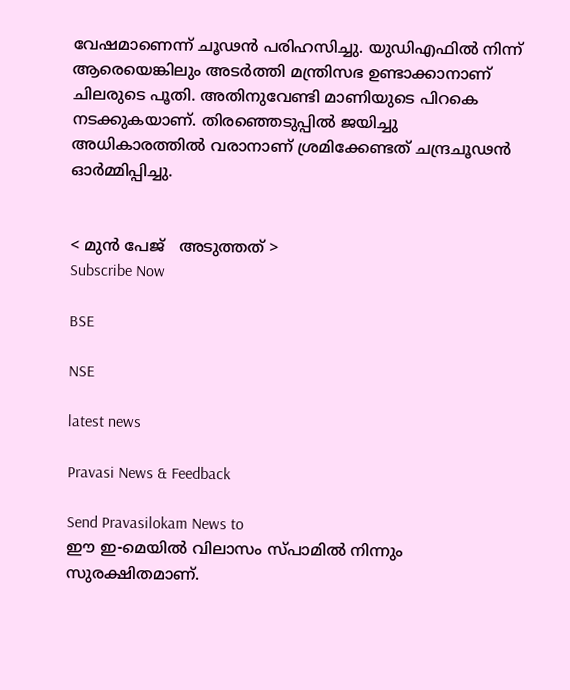വേഷമാണെന്ന് ചൂഢന്‍ പരിഹസിച്ചു. യുഡിഎഫില്‍ നിന്ന് ആരെയെങ്കിലും അടര്‍ത്തി മന്ത്രിസഭ ഉണ്ടാക്കാനാണ് ചിലരുടെ പൂതി. അതിനുവേണ്ടി മാണിയുടെ പിറകെ നടക്കുകയാണ്. തിരഞ്ഞെടുപ്പില്‍ ജയിച്ചു അധികാരത്തില്‍ വരാനാണ് ശ്രമിക്കേണ്ടത് ചന്ദ്രചൂഢന്‍ ഓര്‍മ്മിപ്പിച്ചു.


< മുന്‍ പേജ്‌   അടുത്തത് >
Subscribe Now

BSE

NSE

latest news

Pravasi News & Feedback

Send Pravasilokam News to
ഈ ഇ-മെയില്‍ വിലാസം സ്‌പാമില്‍ നിന്നും സുരക്ഷിതമാണ്‌.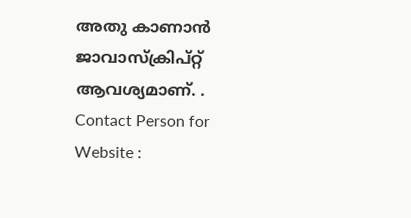അതു കാണാന്‍ ജാവാസ്ക്രിപ്റ്റ്‌ ആവശ്യമാണ്‌. .
Contact Person for Website :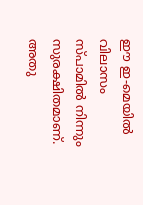ഈ ഇ-മെയില്‍ വിലാസം സ്‌പാമില്‍ നിന്നും സുരക്ഷിതമാണ്‌. അതു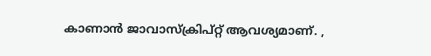കാണാന്‍ ജാവാസ്ക്രിപ്റ്റ്‌ ആവശ്യമാണ്‌. ,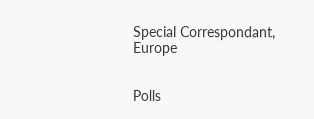Special Correspondant, Europe


Polls